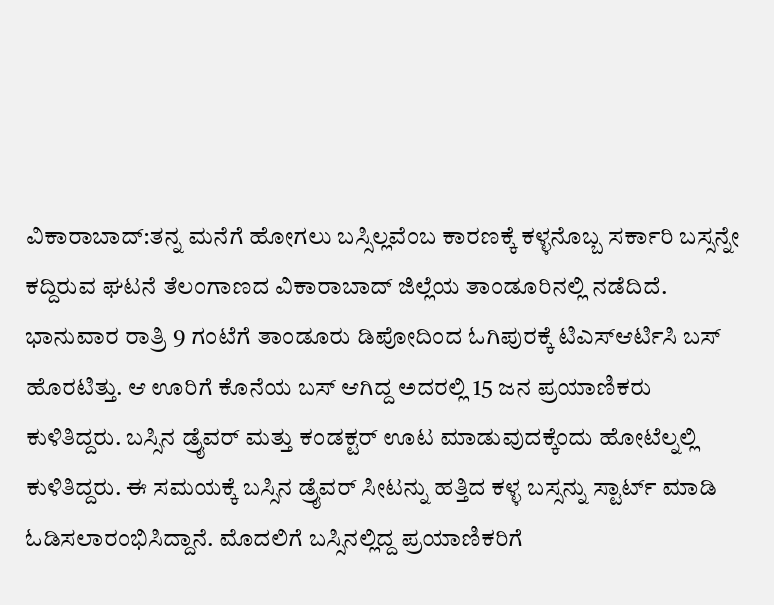ವಿಕಾರಾಬಾದ್:ತನ್ನ ಮನೆಗೆ ಹೋಗಲು ಬಸ್ಸಿಲ್ಲವೆಂಬ ಕಾರಣಕ್ಕೆ ಕಳ್ಳನೊಬ್ಬ ಸರ್ಕಾರಿ ಬಸ್ಸನ್ನೇ ಕದ್ದಿರುವ ಘಟನೆ ತೆಲಂಗಾಣದ ವಿಕಾರಾಬಾದ್ ಜಿಲ್ಲೆಯ ತಾಂಡೂರಿನಲ್ಲಿ ನಡೆದಿದೆ.
ಭಾನುವಾರ ರಾತ್ರಿ 9 ಗಂಟೆಗೆ ತಾಂಡೂರು ಡಿಪೋದಿಂದ ಓಗಿಪುರಕ್ಕೆ ಟಿಎಸ್ಆರ್ಟಿಸಿ ಬಸ್ ಹೊರಟಿತ್ತು. ಆ ಊರಿಗೆ ಕೊನೆಯ ಬಸ್ ಆಗಿದ್ದ ಅದರಲ್ಲಿ 15 ಜನ ಪ್ರಯಾಣಿಕರು ಕುಳಿತಿದ್ದರು. ಬಸ್ಸಿನ ಡ್ರೈವರ್ ಮತ್ತು ಕಂಡಕ್ಟರ್ ಊಟ ಮಾಡುವುದಕ್ಕೆಂದು ಹೋಟೆಲ್ನಲ್ಲಿ ಕುಳಿತಿದ್ದರು. ಈ ಸಮಯಕ್ಕೆ ಬಸ್ಸಿನ ಡ್ರೈವರ್ ಸೀಟನ್ನು ಹತ್ತಿದ ಕಳ್ಳ ಬಸ್ಸನ್ನು ಸ್ಟಾರ್ಟ್ ಮಾಡಿ ಓಡಿಸಲಾರಂಭಿಸಿದ್ದಾನೆ. ಮೊದಲಿಗೆ ಬಸ್ಸಿನಲ್ಲಿದ್ದ ಪ್ರಯಾಣಿಕರಿಗೆ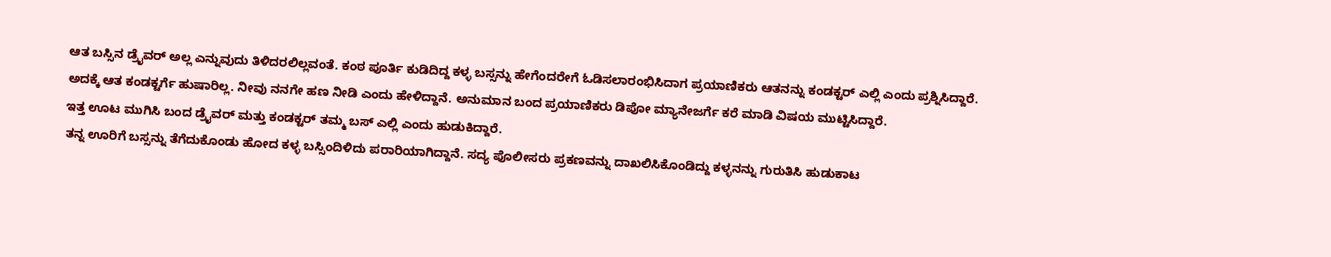ಆತ ಬಸ್ಸಿನ ಡ್ರೈವರ್ ಅಲ್ಲ ಎನ್ನುವುದು ತಿಳಿದರಲಿಲ್ಲವಂತೆ. ಕಂಠ ಪೂರ್ತಿ ಕುಡಿದಿದ್ದ ಕಳ್ಳ ಬಸ್ಸನ್ನು ಹೇಗೆಂದರೇಗೆ ಓಡಿಸಲಾರಂಭಿಸಿದಾಗ ಪ್ರಯಾಣಿಕರು ಆತನನ್ನು ಕಂಡಕ್ಟರ್ ಎಲ್ಲಿ ಎಂದು ಪ್ರಶ್ನಿಸಿದ್ದಾರೆ. ಅದಕ್ಕೆ ಆತ ಕಂಡಕ್ಟರ್ಗೆ ಹುಷಾರಿಲ್ಲ. ನೀವು ನನಗೇ ಹಣ ನೀಡಿ ಎಂದು ಹೇಳಿದ್ದಾನೆ. ಅನುಮಾನ ಬಂದ ಪ್ರಯಾಣಿಕರು ಡಿಪೋ ಮ್ಯಾನೇಜರ್ಗೆ ಕರೆ ಮಾಡಿ ವಿಷಯ ಮುಟ್ಟಿಸಿದ್ದಾರೆ.
ಇತ್ತ ಊಟ ಮುಗಿಸಿ ಬಂದ ಡ್ರೈವರ್ ಮತ್ತು ಕಂಡಕ್ಟರ್ ತಮ್ಮ ಬಸ್ ಎಲ್ಲಿ ಎಂದು ಹುಡುಕಿದ್ದಾರೆ.
ತನ್ನ ಊರಿಗೆ ಬಸ್ಸನ್ನು ತೆಗೆದುಕೊಂಡು ಹೋದ ಕಳ್ಳ ಬಸ್ಸಿಂದಿಳಿದು ಪರಾರಿಯಾಗಿದ್ದಾನೆ. ಸದ್ಯ ಪೊಲೀಸರು ಪ್ರಕಣವನ್ನು ದಾಖಲಿಸಿಕೊಂಡಿದ್ದು ಕಳ್ಳನನ್ನು ಗುರುತಿಸಿ ಹುಡುಕಾಟ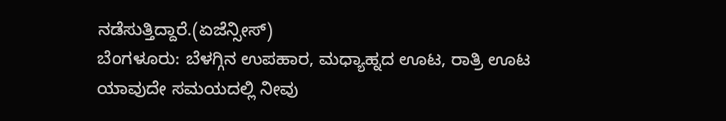ನಡೆಸುತ್ತಿದ್ದಾರೆ.(ಏಜೆನ್ಸೀಸ್)
ಬೆಂಗಳೂರು: ಬೆಳಗ್ಗಿನ ಉಪಹಾರ, ಮಧ್ಯಾಹ್ನದ ಊಟ, ರಾತ್ರಿ ಊಟ ಯಾವುದೇ ಸಮಯದಲ್ಲಿ ನೀವು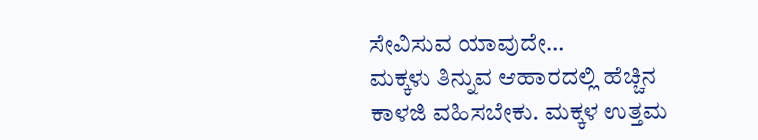ಸೇವಿಸುವ ಯಾವುದೇ…
ಮಕ್ಕಳು ತಿನ್ನುವ ಆಹಾರದಲ್ಲಿ ಹೆಚ್ಚಿನ ಕಾಳಜಿ ವಹಿಸಬೇಕು. ಮಕ್ಕಳ ಉತ್ತಮ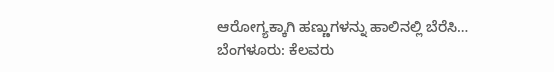ಆರೋಗ್ಯಕ್ಕಾಗಿ ಹಣ್ಣುಗಳನ್ನು ಹಾಲಿನಲ್ಲಿ ಬೆರೆಸಿ…
ಬೆಂಗಳೂರು: ಕೆಲವರು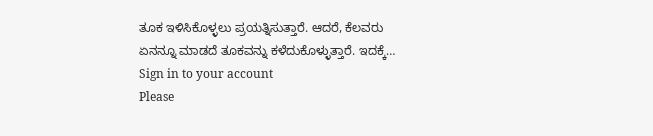ತೂಕ ಇಳಿಸಿಕೊಳ್ಳಲು ಪ್ರಯತ್ನಿಸುತ್ತಾರೆ. ಆದರೆ, ಕೆಲವರು ಏನನ್ನೂ ಮಾಡದೆ ತೂಕವನ್ನು ಕಳೆದುಕೊಳ್ಳುತ್ತಾರೆ. ಇದಕ್ಕೆ…
Sign in to your account
Please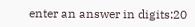enter an answer in digits:20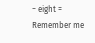− eight =
Remember me